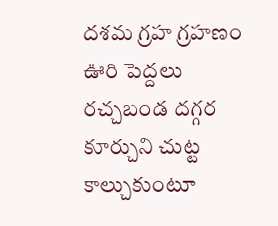దశమ గ్రహ గ్రహణం
ఊరి పెద్దలు రచ్చబండ దగ్గర కూర్చుని చుట్ట కాల్చుకుంటూ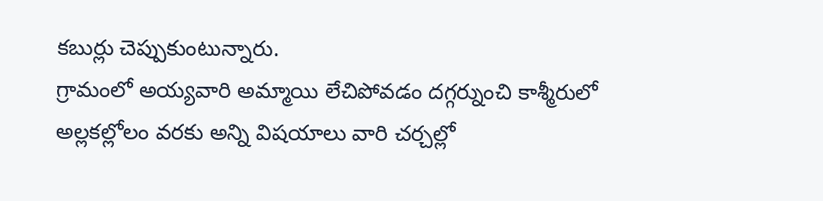కబుర్లు చెప్పుకుంటున్నారు.
గ్రామంలో అయ్యవారి అమ్మాయి లేచిపోవడం దగ్గర్నుంచి కాశ్మీరులో అల్లకల్లోలం వరకు అన్ని విషయాలు వారి చర్చల్లో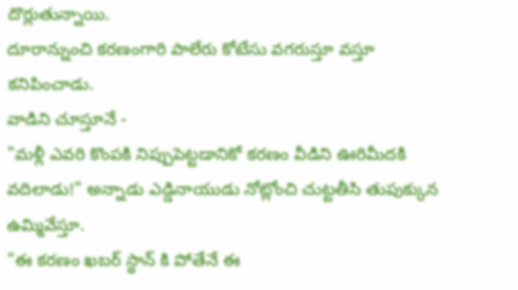దొర్లుతున్నాయి.
దూరాన్నుంచి కరణంగారి పాలేరు కోటేసు వగరుస్తూ వస్తూ కనిపించాడు.
వాడిని చూస్తూనే -
"మళ్లీ ఎవరి కొంపకి నిప్పుపెట్టడానికో కరణం వీడిని ఊరిమీదకి వదిలాడు!" అన్నాడు ఎడ్డినాయుడు నోట్లోంచి చుట్టతీసి తుపుక్కున ఉమ్మివేస్తూ.
"ఈ కరణం ఖబర్ స్థాన్ కి పోతేనే ఈ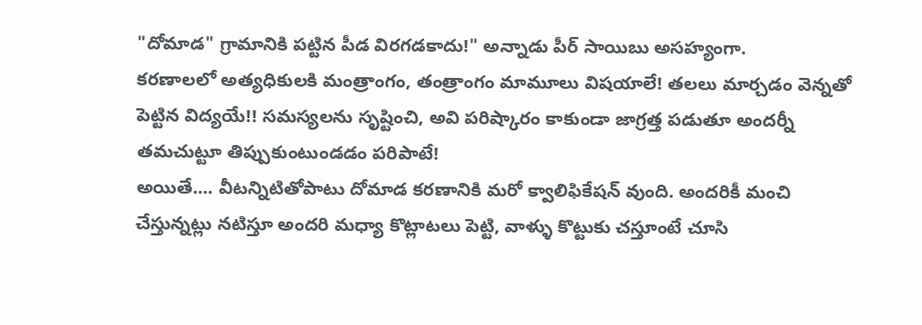"దోమాడ" గ్రామానికి పట్టిన పీడ విరగడకాదు!" అన్నాడు పీర్ సాయిబు అసహ్యంగా.
కరణాలలో అత్యధికులకి మంత్రాంగం, తంత్రాంగం మామూలు విషయాలే! తలలు మార్చడం వెన్నతో పెట్టిన విద్యయే!! సమస్యలను సృష్టించి, అవి పరిష్కారం కాకుండా జాగ్రత్త పడుతూ అందర్నీ తమచుట్టూ తిప్పుకుంటుండడం పరిపాటే!
అయితే.... వీటన్నిటితోపాటు దోమాడ కరణానికి మరో క్వాలిఫికేషన్ వుంది. అందరికీ మంచి చేస్తున్నట్లు నటిస్తూ అందరి మధ్యా కొట్లాటలు పెట్టి, వాళ్ళు కొట్టుకు చస్తూంటే చూసి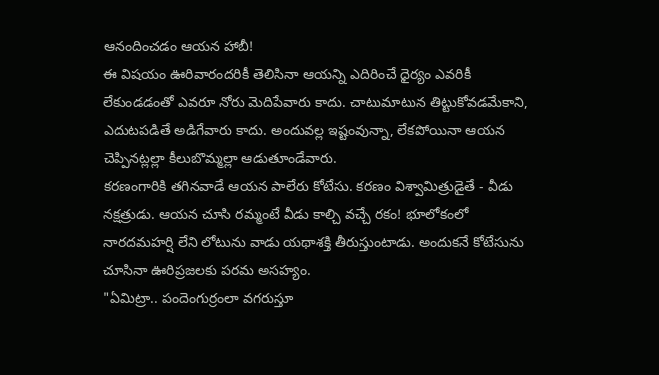ఆనందించడం ఆయన హాబీ!
ఈ విషయం ఊరివారందరికీ తెలిసినా ఆయన్ని ఎదిరించే ధైర్యం ఎవరికీ లేకుండడంతో ఎవరూ నోరు మెదిపేవారు కాదు. చాటుమాటున తిట్టుకోవడమేకాని, ఎదుటపడితే అడిగేవారు కాదు. అందువల్ల ఇష్టంవున్నా, లేకపోయినా ఆయన చెప్పినట్లల్లా కీలుబొమ్మల్లా ఆడుతూండేవారు.
కరణంగారికి తగినవాడే ఆయన పాలేరు కోటేసు. కరణం విశ్వామిత్రుడైతే - వీడు నక్షత్రుడు. ఆయన చూసి రమ్మంటే వీడు కాల్చి వచ్చే రకం! భూలోకంలో నారదమహర్షి లేని లోటును వాడు యథాశక్తి తీరుస్తుంటాడు. అందుకనే కోటేసును చూసినా ఊరిప్రజలకు పరమ అసహ్యం.
"ఏమిట్రా.. పందెంగుర్రంలా వగరుస్తూ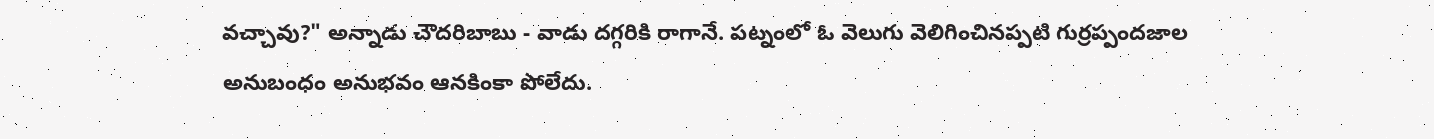వచ్చావు?" అన్నాడు చౌదరిబాబు - వాడు దగ్గరికి రాగానే. పట్నంలో ఓ వెలుగు వెలిగించినప్పటి గుర్రప్పందజాల అనుబంధం అనుభవం ఆనకింకా పోలేదు.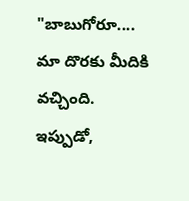"బాబుగోరూ.... మా దొరకు మీదికి వచ్చింది. ఇప్పుడో,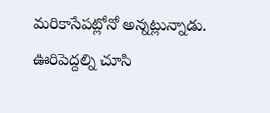మరికాసేపట్లోనో అన్నట్లున్నాడు. ఊరిపెద్దల్ని చూసి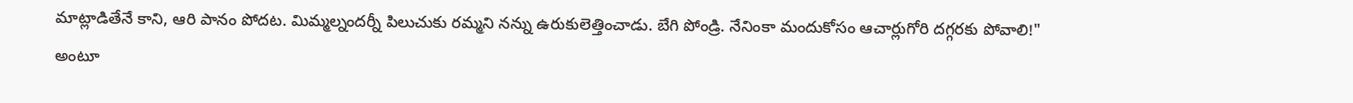మాట్లాడితేనే కాని, ఆరి పానం పోదట. మిమ్మల్నందర్నీ పిలుచుకు రమ్మని నన్ను ఉరుకులెత్తించాడు. బేగి పోండ్రి. నేనింకా మందుకోసం ఆచార్లుగోరి దగ్గరకు పోవాలి!" అంటూ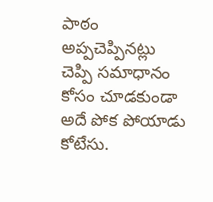పాఠం అప్పచెప్పినట్లు చెప్పి సమాధానం కోసం చూడకుండా అదే పోక పోయాడు కోటేసు.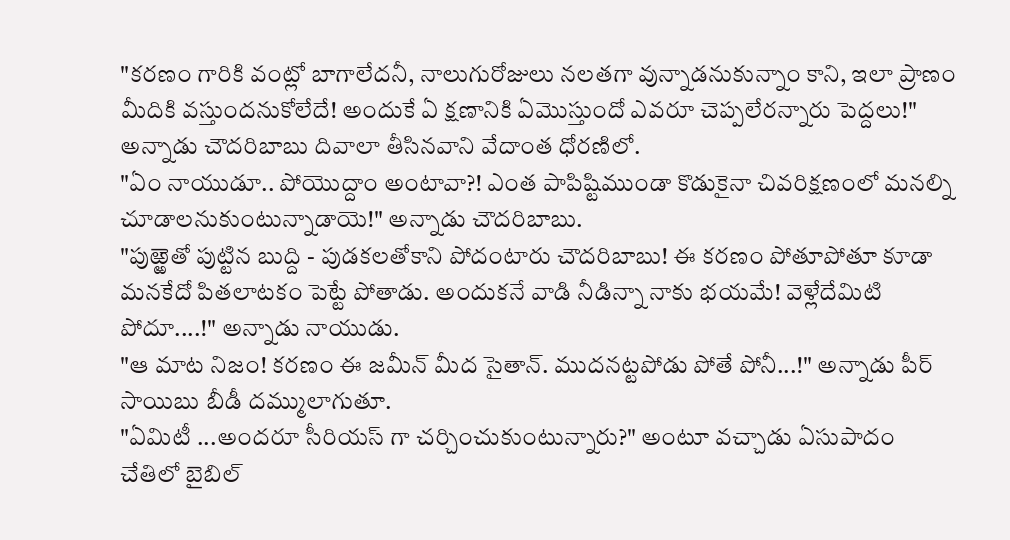"కరణం గారికి వంట్లో బాగాలేదనీ, నాలుగురోజులు నలతగా వున్నాడనుకున్నాం కాని, ఇలా ప్రాణం మీదికి వస్తుందనుకోలేదే! అందుకే ఏ క్షణానికి ఏమొస్తుందో ఎవరూ చెప్పలేరన్నారు పెద్దలు!" అన్నాడు చౌదరిబాబు దివాలా తీసినవాని వేదాంత ధోరణిలో.
"ఏం నాయుడూ.. పోయొద్దాం అంటావా?! ఎంత పాపిష్టిముండా కొడుకైనా చివరిక్షణంలో మనల్ని చూడాలనుకుంటున్నాడాయె!" అన్నాడు చౌదరిబాబు.
"పుఱ్ఱెతో పుట్టిన బుద్ది - పుడకలతోకాని పోదంటారు చౌదరిబాబు! ఈ కరణం పోతూపోతూ కూడా మనకేదో పితలాటకం పెట్టే పోతాడు. అందుకనే వాడి నీడిన్నా నాకు భయమే! వెళ్లేదేమిటి పోదూ....!" అన్నాడు నాయుడు.
"ఆ మాట నిజం! కరణం ఈ జమీన్ మీద సైతాన్. ముదనట్టపోడు పోతే పోనీ...!" అన్నాడు పీర్ సాయిబు బీడీ దమ్ములాగుతూ.
"ఏమిటీ ...అందరూ సీరియస్ గా చర్చించుకుంటున్నారు?" అంటూ వచ్చాడు ఏసుపాదం చేతిలో బైబిల్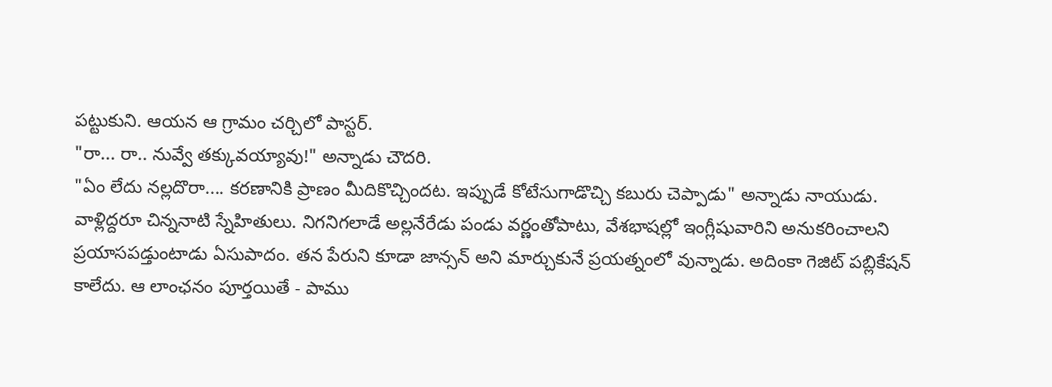పట్టుకుని. ఆయన ఆ గ్రామం చర్చిలో పాస్టర్.
"రా... రా.. నువ్వే తక్కువయ్యావు!" అన్నాడు చౌదరి.
"ఏం లేదు నల్లదొరా.... కరణానికి ప్రాణం మీదికొచ్చిందట. ఇప్పుడే కోటేసుగాడొచ్చి కబురు చెప్పాడు" అన్నాడు నాయుడు.
వాళ్లిద్దరూ చిన్ననాటి స్నేహితులు. నిగనిగలాడే అల్లనేరేడు పండు వర్ణంతోపాటు, వేశభాషల్లో ఇంగ్లీషువారిని అనుకరించాలని ప్రయాసపడ్తుంటాడు ఏసుపాదం. తన పేరుని కూడా జాన్సన్ అని మార్చుకునే ప్రయత్నంలో వున్నాడు. అదింకా గెజిట్ పబ్లికేషన్ కాలేదు. ఆ లాంఛనం పూర్తయితే - పాము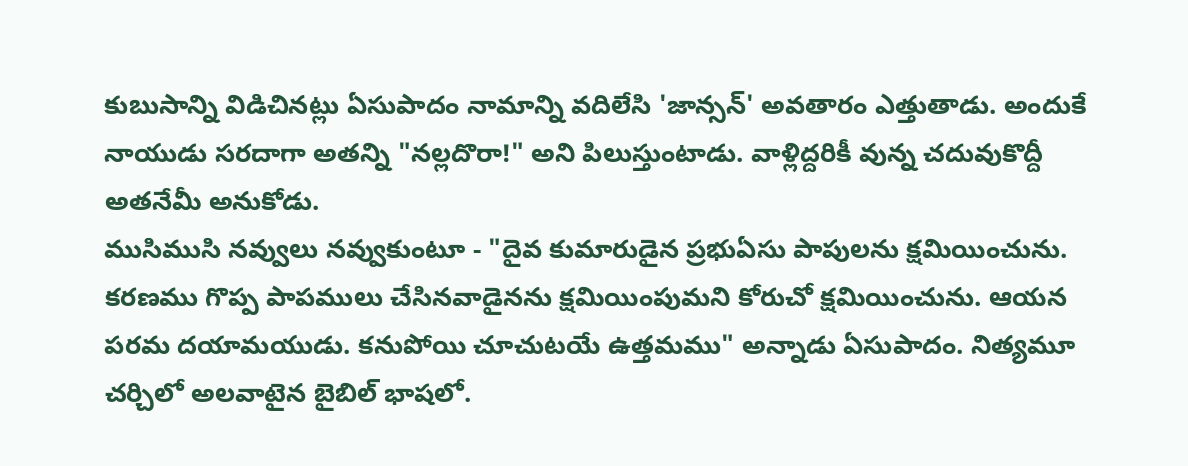కుబుసాన్ని విడిచినట్లు ఏసుపాదం నామాన్ని వదిలేసి 'జాన్సన్' అవతారం ఎత్తుతాడు. అందుకే నాయుడు సరదాగా అతన్ని "నల్లదొరా!" అని పిలుస్తుంటాడు. వాళ్లిద్దరికీ వున్న చదువుకొద్దీ అతనేమీ అనుకోడు.
ముసిముసి నవ్వులు నవ్వుకుంటూ - "దైవ కుమారుడైన ప్రభుఏసు పాపులను క్షమియించును. కరణము గొప్ప పాపములు చేసినవాడైనను క్షమియింపుమని కోరుచో క్షమియించును. ఆయన పరమ దయామయుడు. కనుపోయి చూచుటయే ఉత్తమము" అన్నాడు ఏసుపాదం. నిత్యమూ చర్చిలో అలవాటైన బైబిల్ భాషలో.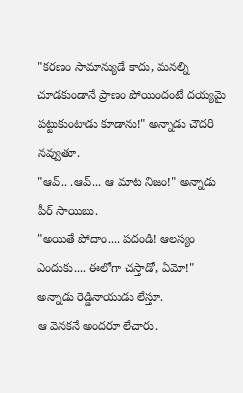"కరణం సామాన్యుడే కాదు, మనల్ని చూడకుండానే ప్రాణం పోయిందంటే దయ్యమై పట్టుకుంటాడు కూడాను!" అన్నాడు చౌదరి నవ్వుతూ.
"ఆవ్.. .ఆవ్... ఆ మాట నిజం!" అన్నాడు పీర్ సాయిబు.
"అయితే పోదాం.... పదండి! ఆలస్యం ఎందుకు.... ఈలోగా చస్తాడో, ఏమో!" అన్నాడు రెడ్డినాయుడు లేస్తూ.
ఆ వెనకనే అందరూ లేచారు.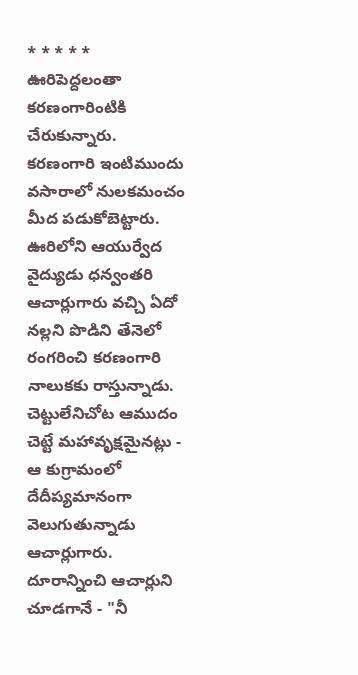* * * * *
ఊరిపెద్దలంతా కరణంగారింటికి చేరుకున్నారు.
కరణంగారి ఇంటిముందు వసారాలో నులకమంచం మీద పడుకోబెట్టారు.
ఊరిలోని ఆయుర్వేద వైద్యుడు ధన్వంతరి ఆచార్లుగారు వచ్చి ఏదో నల్లని పొడిని తేనెలో రంగరించి కరణంగారి నాలుకకు రాస్తున్నాడు. చెట్టులేనిచోట ఆముదం చెట్టే మహావృక్షమైనట్లు - ఆ కుగ్రామంలో దేదీప్యమానంగా వెలుగుతున్నాడు ఆచార్లుగారు.
దూరాన్నించి ఆచార్లుని చూడగానే - "నీ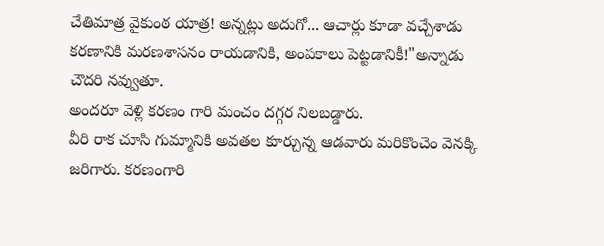చేతిమాత్ర వైకుంఠ యాత్ర! అన్నట్లు అదుగో... ఆచార్లు కూడా వచ్చేశాడు కరణానికి మరణశాసనం రాయడానికి, అంపకాలు పెట్టడానికీ!"అన్నాడు చౌదరి నవ్వుతూ.
అందరూ వెళ్లి కరణం గారి మంచం దగ్గర నిలబడ్డారు.
వీరి రాక చూసి గుమ్మానికి అవతల కూర్చున్న ఆడవారు మరికొంచెం వెనక్కి జరిగారు. కరణంగారి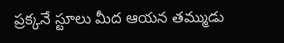ప్రక్కనే స్టూలు మీద ఆయన తమ్ముడు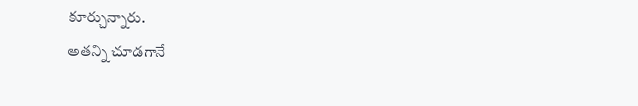కూర్చున్నారు.
అతన్ని చూడగానే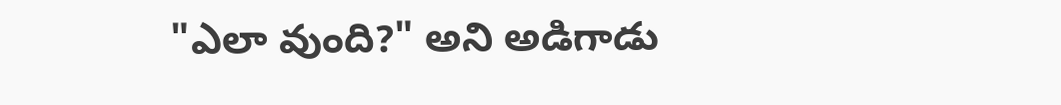"ఎలా వుంది?" అని అడిగాడు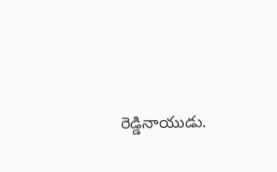రెడ్డినాయుడు.